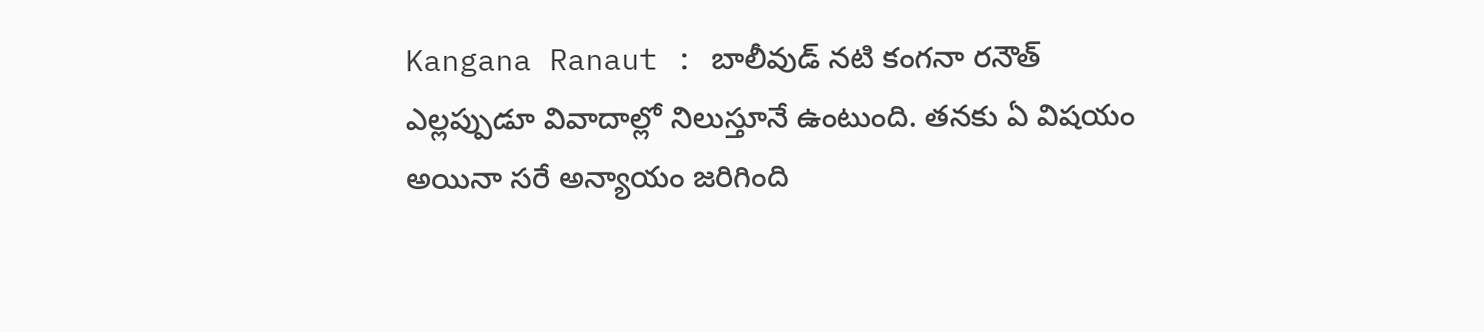Kangana Ranaut : బాలీవుడ్ నటి కంగనా రనౌత్ ఎల్లప్పుడూ వివాదాల్లో నిలుస్తూనే ఉంటుంది. తనకు ఏ విషయం అయినా సరే అన్యాయం జరిగింది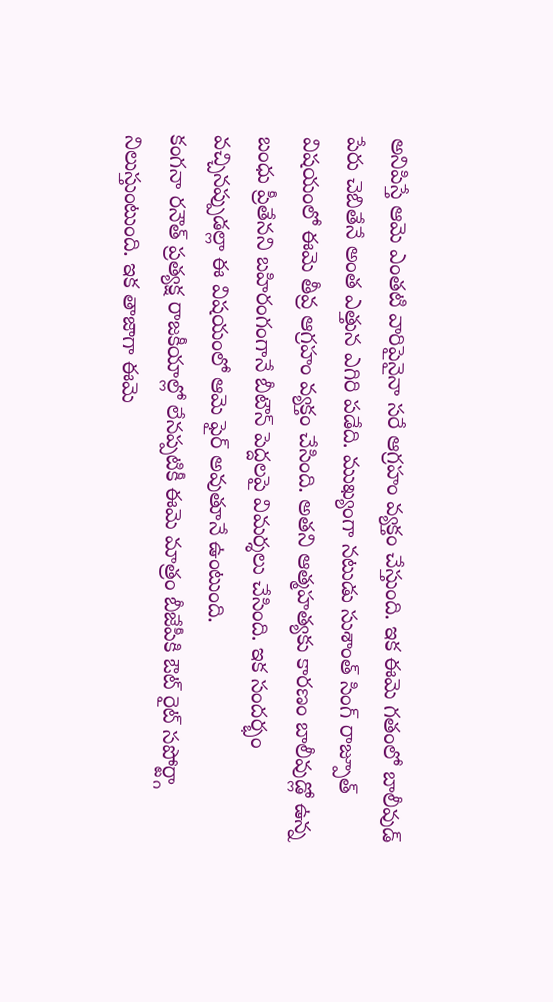అనిపిస్తే ఆమె ఎంతటి వారిపైనైనా సరే ఆగ్రహం వ్యక్తం చేస్తుంది. ఇక ఈమె గతంలో బాలీవుడ్ పేరు చెబితేనే అంత ఎత్తున ఎగిరి పడేది. ముఖ్యంగా నటుడు సుశాంత్ సింగ్ రాజ్పూత్ విషయంలో ఈమె తీవ్ర ఆగ్రహం వ్యక్తం చేసింది. అతని ఆత్మహత్యకు కారణం బాలీవుడ్లో ఉన్న బంధు ప్రీతేనని బహిరంగంగానే బీటౌన్ పెద్దలపై విమర్శలు చేసింది. ఇక సందర్భం వచ్చినప్పుడల్లా ఈ విషయంలో ఆమె ఫైర్ అవుతూనే ఉంటుంది.
కంగనా రనౌత్ ప్రత్యక్ష రాజకీయాల్లో లేనప్పటికీ ఈమె మాత్రం బీజేపీకి ఔట్ రైట్ సపోర్ట్గా నిలుస్తుంటుంది. ఇక తాజాగా ఈమె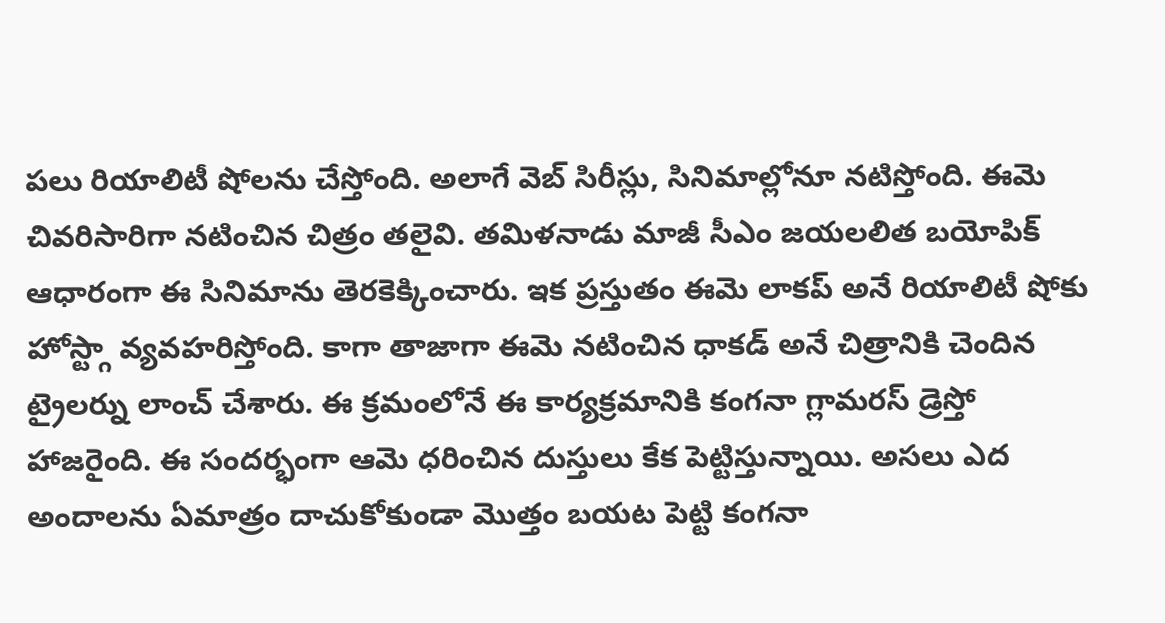పలు రియాలిటీ షోలను చేస్తోంది. అలాగే వెబ్ సిరీస్లు, సినిమాల్లోనూ నటిస్తోంది. ఈమె చివరిసారిగా నటించిన చిత్రం తలైవి. తమిళనాడు మాజీ సీఎం జయలలిత బయోపిక్ ఆధారంగా ఈ సినిమాను తెరకెక్కించారు. ఇక ప్రస్తుతం ఈమె లాకప్ అనే రియాలిటీ షోకు హోస్ట్గా వ్యవహరిస్తోంది. కాగా తాజాగా ఈమె నటించిన ధాకడ్ అనే చిత్రానికి చెందిన ట్రైలర్ను లాంచ్ చేశారు. ఈ క్రమంలోనే ఈ కార్యక్రమానికి కంగనా గ్లామరస్ డ్రెస్తో హాజరైంది. ఈ సందర్భంగా ఆమె ధరించిన దుస్తులు కేక పెట్టిస్తున్నాయి. అసలు ఎద అందాలను ఏమాత్రం దాచుకోకుండా మొత్తం బయట పెట్టి కంగనా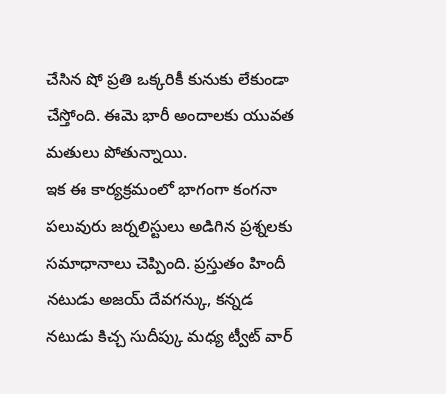చేసిన షో ప్రతి ఒక్కరికీ కునుకు లేకుండా చేస్తోంది. ఈమె భారీ అందాలకు యువత మతులు పోతున్నాయి.
ఇక ఈ కార్యక్రమంలో భాగంగా కంగనా పలువురు జర్నలిస్టులు అడిగిన ప్రశ్నలకు సమాధానాలు చెప్పింది. ప్రస్తుతం హిందీ నటుడు అజయ్ దేవగన్కు, కన్నడ నటుడు కిచ్చ సుదీప్కు మధ్య ట్వీట్ వార్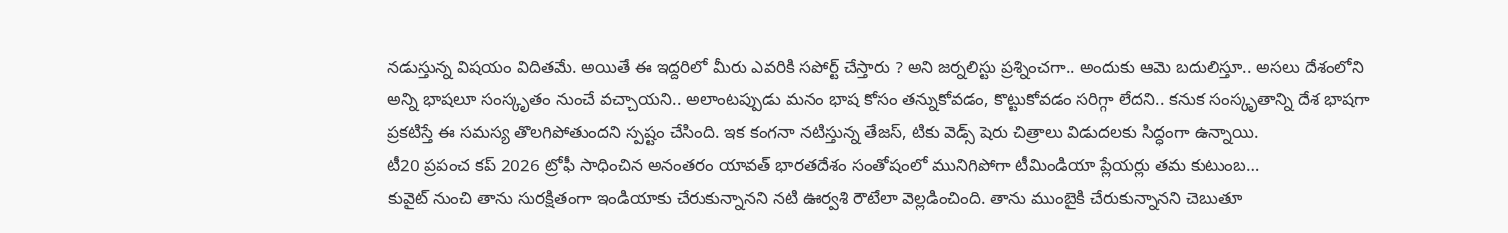నడుస్తున్న విషయం విదితమే. అయితే ఈ ఇద్దరిలో మీరు ఎవరికి సపోర్ట్ చేస్తారు ? అని జర్నలిస్టు ప్రశ్నించగా.. అందుకు ఆమె బదులిస్తూ.. అసలు దేశంలోని అన్ని భాషలూ సంస్కృతం నుంచే వచ్చాయని.. అలాంటప్పుడు మనం భాష కోసం తన్నుకోవడం, కొట్టుకోవడం సరిగ్గా లేదని.. కనుక సంస్కృతాన్ని దేశ భాషగా ప్రకటిస్తే ఈ సమస్య తొలగిపోతుందని స్పష్టం చేసింది. ఇక కంగనా నటిస్తున్న తేజస్, టికు వెడ్స్ షెరు చిత్రాలు విడుదలకు సిద్ధంగా ఉన్నాయి.
టీ20 ప్రపంచ కప్ 2026 ట్రోఫీ సాధించిన అనంతరం యావత్ భారతదేశం సంతోషంలో మునిగిపోగా టీమిండియా ప్లేయర్లు తమ కుటుంబ…
కువైట్ నుంచి తాను సురక్షితంగా ఇండియాకు చేరుకున్నానని నటి ఊర్వశి రౌటేలా వెల్లడించింది. తాను ముంబైకి చేరుకున్నానని చెబుతూ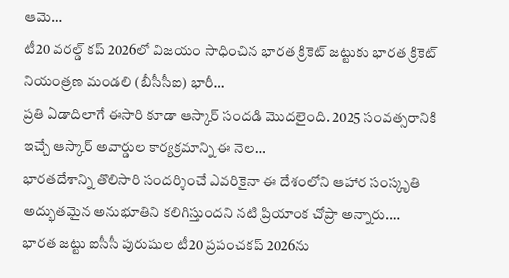ఆమె…
టీ20 వరల్డ్ కప్ 2026లో విజయం సాధించిన భారత క్రికెట్ జట్టుకు భారత క్రికెట్ నియంత్రణ మండలి (బీసీసీఐ) భారీ…
ప్రతి ఏడాదిలాగే ఈసారి కూడా ఆస్కార్ సందడి మొదలైంది. 2025 సంవత్సరానికి ఇచ్చే ఆస్కార్ అవార్డుల కార్యక్రమాన్ని ఈ నెల…
భారతదేశాన్ని తొలిసారి సందర్శించే ఎవరికైనా ఈ దేశంలోని ఆహార సంస్కృతి అద్భుతమైన అనుభూతిని కలిగిస్తుందని నటి ప్రియాంక చోప్రా అన్నారు.…
భారత జట్టు ఐసీసీ పురుషుల టీ20 ప్రపంచకప్ 2026ను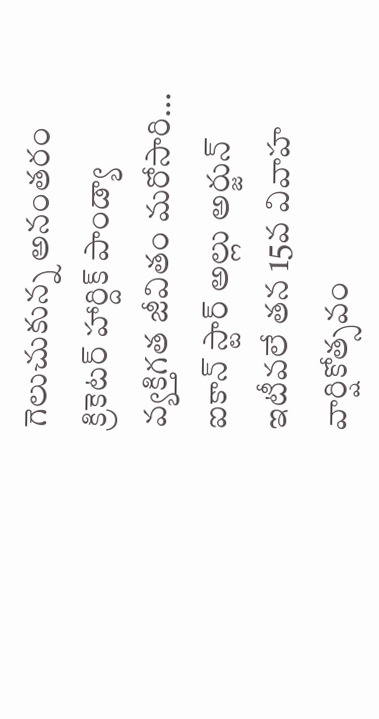గెలుచుకున్న అనంతరం క్రికెటర్ హార్దిక్ పాండ్యా వ్యక్తిగత జీవితం మరోసారి…
ఐకాన్ స్టార్ అల్లు అర్జున్ ఇటీవలే తన 15వ వివాహ వార్షికోత్సవం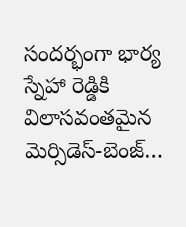సందర్భంగా భార్య స్నేహా రెడ్డికి విలాసవంతమైన మెర్సిడెస్-బెంజ్…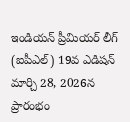ఇండియన్ ప్రీమియర్ లీగ్ (ఐపీఎల్) 19వ ఎడిషన్ మార్చి 28, 2026న ప్రారంభం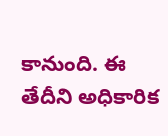కానుంది. ఈ తేదీని అధికారిక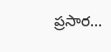ప్రసార…